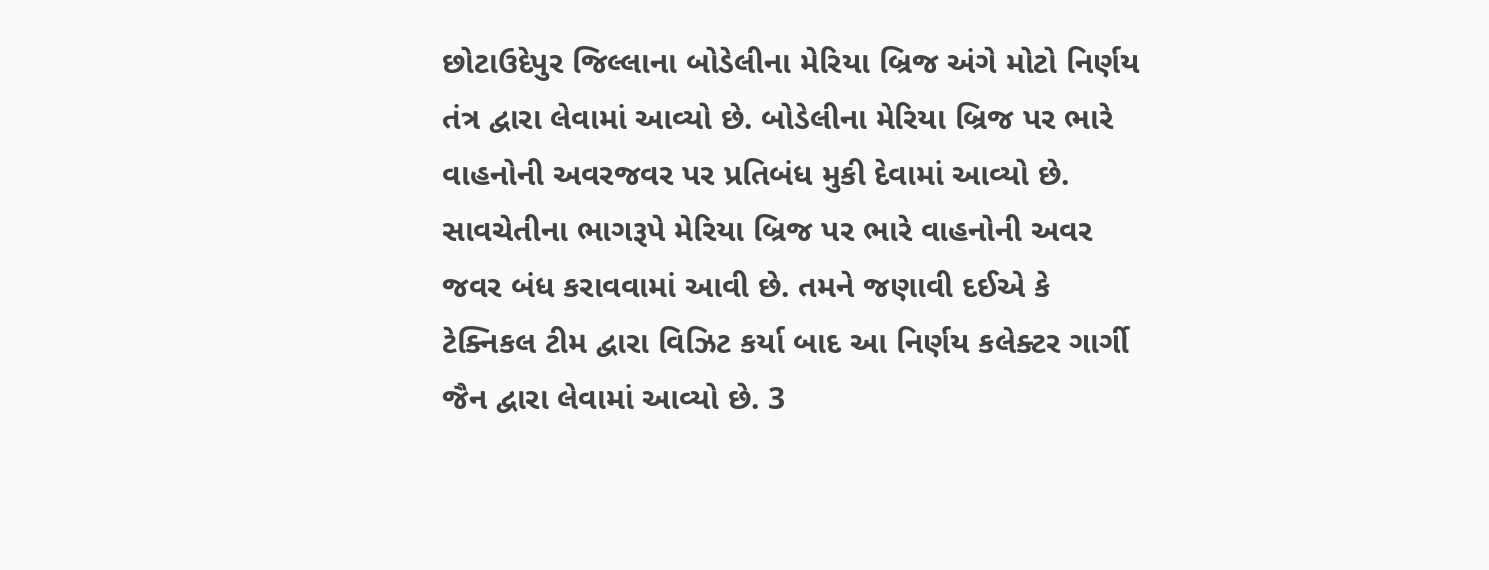છોટાઉદેપુર જિલ્લાના બોડેલીના મેરિયા બ્રિજ અંગે મોટો નિર્ણય તંત્ર દ્વારા લેવામાં આવ્યો છે. બોડેલીના મેરિયા બ્રિજ પર ભારે વાહનોની અવરજવર પર પ્રતિબંધ મુકી દેવામાં આવ્યો છે. સાવચેતીના ભાગરૂપે મેરિયા બ્રિજ પર ભારે વાહનોની અવર જવર બંધ કરાવવામાં આવી છે. તમને જણાવી દઈએ કે ટેક્નિકલ ટીમ દ્વારા વિઝિટ કર્યા બાદ આ નિર્ણય કલેક્ટર ગાર્ગી જૈન દ્વારા લેવામાં આવ્યો છે. 3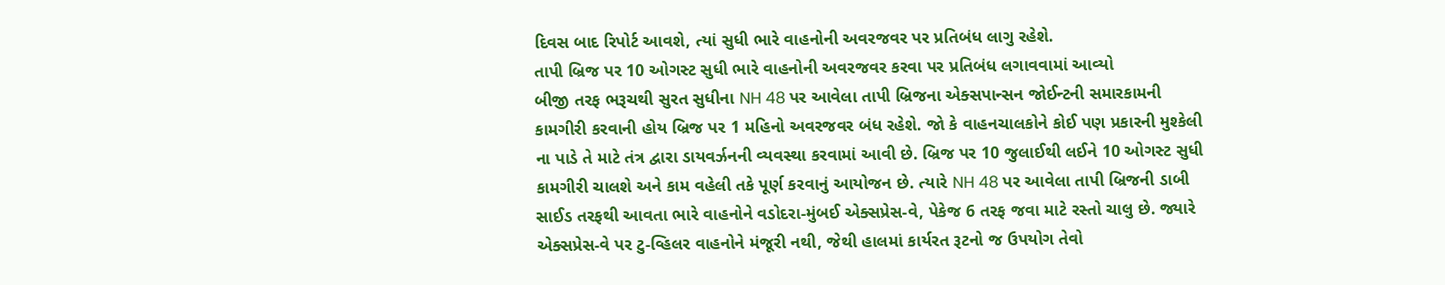દિવસ બાદ રિપોર્ટ આવશે, ત્યાં સુધી ભારે વાહનોની અવરજવર પર પ્રતિબંધ લાગુ રહેશે.
તાપી બ્રિજ પર 10 ઓગસ્ટ સુધી ભારે વાહનોની અવરજવર કરવા પર પ્રતિબંધ લગાવવામાં આવ્યો
બીજી તરફ ભરૂચથી સુરત સુધીના NH 48 પર આવેલા તાપી બ્રિજના એક્સપાન્સન જોઈન્ટની સમારકામની કામગીરી કરવાની હોય બ્રિજ પર 1 મહિનો અવરજવર બંધ રહેશે. જો કે વાહનચાલકોને કોઈ પણ પ્રકારની મુશ્કેલી ના પાડે તે માટે તંત્ર દ્વારા ડાયવર્ઝનની વ્યવસ્થા કરવામાં આવી છે. બ્રિજ પર 10 જુલાઈથી લઈને 10 ઓગસ્ટ સુધી કામગીરી ચાલશે અને કામ વહેલી તકે પૂર્ણ કરવાનું આયોજન છે. ત્યારે NH 48 પર આવેલા તાપી બ્રિજની ડાબી સાઈડ તરફથી આવતા ભારે વાહનોને વડોદરા-મુંબઈ એક્સપ્રેસ-વે, પેકેજ 6 તરફ જવા માટે રસ્તો ચાલુ છે. જ્યારે એક્સપ્રેસ-વે પર ટુ-વ્હિલર વાહનોને મંજૂરી નથી, જેથી હાલમાં કાર્યરત રૂટનો જ ઉપયોગ તેવો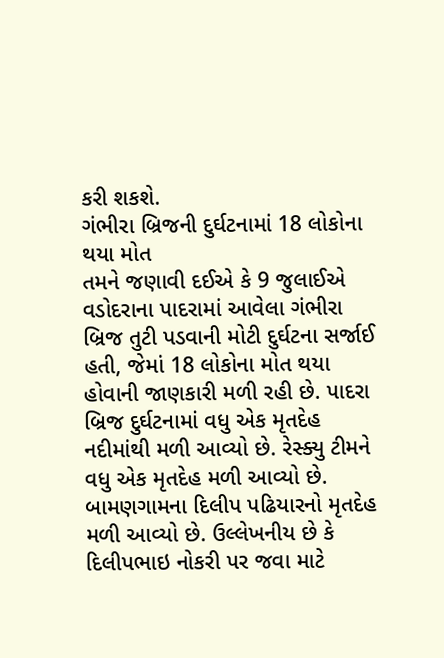કરી શકશે.
ગંભીરા બ્રિજની દુર્ઘટનામાં 18 લોકોના થયા મોત
તમને જણાવી દઈએ કે 9 જુલાઈએ વડોદરાના પાદરામાં આવેલા ગંભીરા બ્રિજ તુટી પડવાની મોટી દુર્ઘટના સર્જાઈ હતી, જેમાં 18 લોકોના મોત થયા હોવાની જાણકારી મળી રહી છે. પાદરા બ્રિજ દુર્ઘટનામાં વધુ એક મૃતદેહ નદીમાંથી મળી આવ્યો છે. રેસ્ક્યુ ટીમને વધુ એક મૃતદેહ મળી આવ્યો છે. બામણગામના દિલીપ પઢિયારનો મૃતદેહ મળી આવ્યો છે. ઉલ્લેખનીય છે કે દિલીપભાઇ નોકરી પર જવા માટે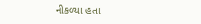નીકળ્યા હતા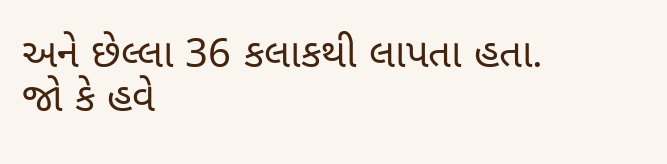અને છેલ્લા 36 કલાકથી લાપતા હતા. જો કે હવે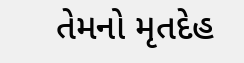તેમનો મૃતદેહ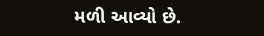મળી આવ્યો છે.